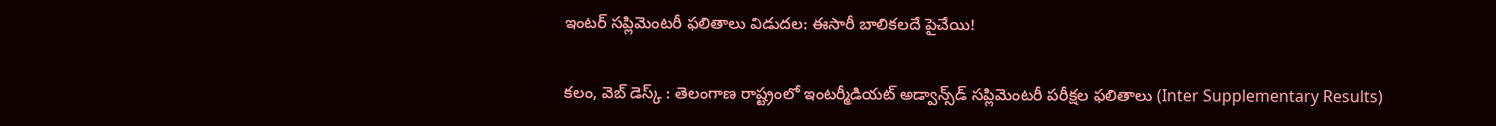ఇంటర్ సప్లిమెంటరీ ఫలితాలు విడుదల: ఈసారీ బాలికలదే పైచేయి!

కలం, వెబ్ డెస్క్ : తెలంగాణ రాష్ట్రంలో ఇంటర్మీడియట్ అడ్వాన్స్‌డ్ సప్లిమెంటరీ పరీక్షల ఫలితాలు (Inter Supplementary Results)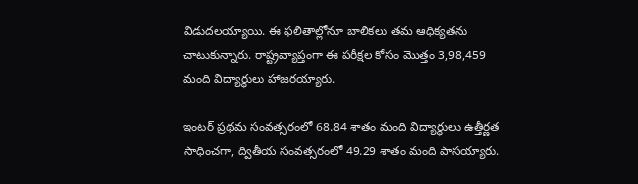విడుదలయ్యాయి. ఈ ఫలితాల్లోనూ బాలికలు తమ ఆధిక్యతను చాటుకున్నారు. రాష్ట్రవ్యాప్తంగా ఈ పరీక్షల కోసం మొత్తం 3,98,459 మంది విద్యార్థులు హాజరయ్యారు.

ఇంటర్ ప్రథమ సంవత్సరంలో 68.84 శాతం మంది విద్యార్థులు ఉత్తీర్ణత సాధించగా, ద్వితీయ సంవత్సరంలో 49.29 శాతం మంది పాసయ్యారు.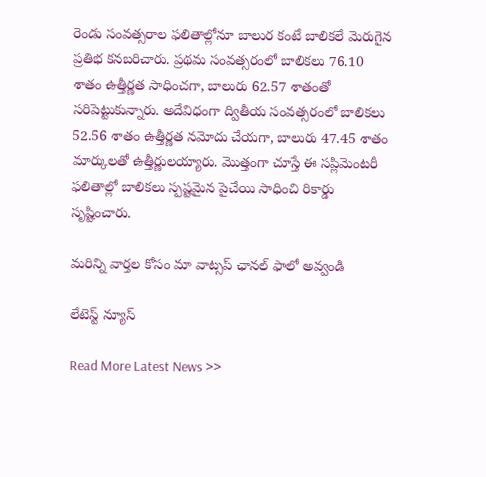రెండు సంవత్సరాల ఫలితాల్లోనూ బాలుర కంటే బాలికలే మెరుగైన ప్రతిభ కనబరిచారు. ప్రథమ సంవత్సరంలో బాలికలు 76.10 శాతం ఉత్తీర్ణత సాధించగా, బాలురు 62.57 శాతంతో సరిపెట్టుకున్నారు. అదేవిధంగా ద్వితీయ సంవత్సరంలో బాలికలు 52.56 శాతం ఉత్తీర్ణత నమోదు చేయగా, బాలురు 47.45 శాతం మార్కులతో ఉత్తీర్ణులయ్యారు. మొత్తంగా చూస్తే ఈ సప్లిమెంటరీ ఫలితాల్లో బాలికలు స్పష్టమైన పైచేయి సాధించి రికార్డు సృష్టించారు.

మ‌రిన్ని వార్త‌ల కోసం మా వాట్స‌ప్ ఛాన‌ల్ ఫాలో అవ్వండి

లేటెస్ట్ న్యూస్‌

Read More Latest News >>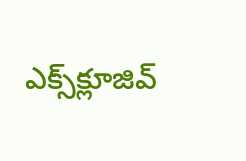ఎక్స్‌క్లూజివ్‌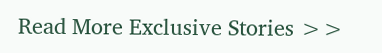Read More Exclusive Stories >>